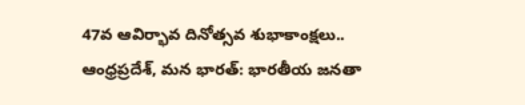47వ ఆవిర్భావ దినోత్సవ శుభాకాంక్షలు..
ఆంధ్రప్రదేశ్, మన భారత్: భారతీయ జనతా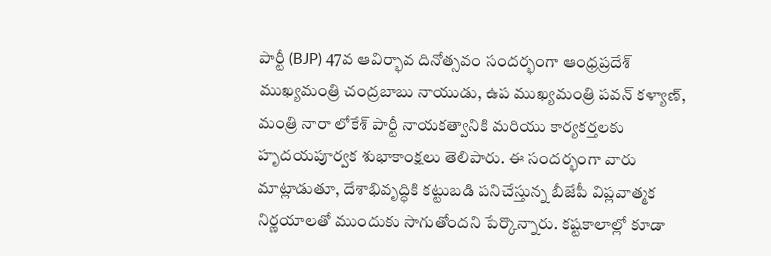పార్టీ (BJP) 47వ ఆవిర్భావ దినోత్సవం సందర్భంగా ఆంధ్రప్రదేశ్ ముఖ్యమంత్రి చంద్రబాబు నాయుడు, ఉప ముఖ్యమంత్రి పవన్ కళ్యాణ్, మంత్రి నారా లోకేశ్ పార్టీ నాయకత్వానికి మరియు కార్యకర్తలకు హృదయపూర్వక శుభాకాంక్షలు తెలిపారు. ఈ సందర్భంగా వారు మాట్లాడుతూ, దేశాభివృద్ధికి కట్టుబడి పనిచేస్తున్న బీజేపీ విప్లవాత్మక నిర్ణయాలతో ముందుకు సాగుతోందని పేర్కొన్నారు. కష్టకాలాల్లో కూడా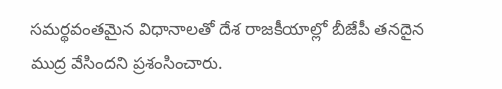సమర్థవంతమైన విధానాలతో దేశ రాజకీయాల్లో బీజేపీ తనదైన ముద్ర వేసిందని ప్రశంసించారు.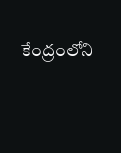కేంద్రంలోని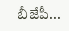బీజేపీ...